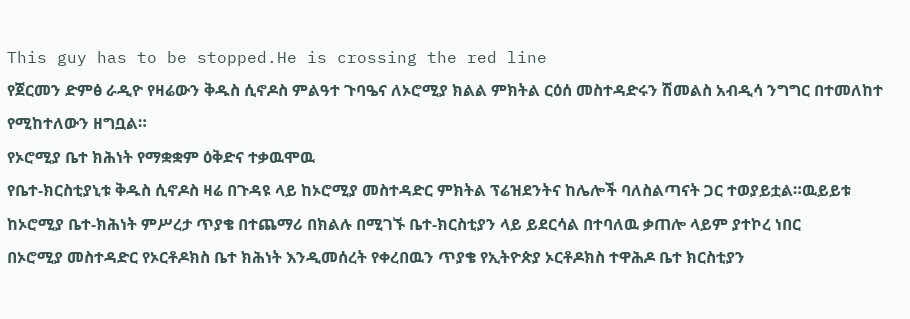This guy has to be stopped.He is crossing the red line
የጀርመን ድምፅ ራዲዮ የዛሬውን ቅዱስ ሲኖዶስ ምልዓተ ጉባዔና ለኦሮሚያ ክልል ምክትል ርዕሰ መስተዳድሩን ሽመልስ አብዲሳ ንግግር በተመለከተ የሚከተለውን ዘግቧል።
የኦሮሚያ ቤተ ክሕነት የማቋቋም ዕቅድና ተቃዉሞዉ
የቤተ-ክርስቲያኒቱ ቅዱስ ሲኖዶስ ዛሬ በጉዳዩ ላይ ከኦሮሚያ መስተዳድር ምክትል ፕሬዝደንትና ከሌሎች ባለስልጣናት ጋር ተወያይቷል።ዉይይቱ ከኦሮሚያ ቤተ-ክሕነት ምሥረታ ጥያቄ በተጨማሪ በክልሉ በሚገኙ ቤተ-ክርስቲያን ላይ ይደርሳል በተባለዉ ቃጠሎ ላይም ያተኮረ ነበር
በኦሮሚያ መስተዳድር የኦርቶዶክስ ቤተ ክሕነት እንዲመሰረት የቀረበዉን ጥያቄ የኢትዮጵያ ኦርቶዶክስ ተዋሕዶ ቤተ ክርስቲያን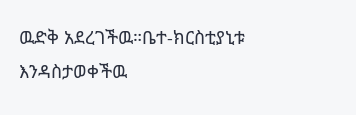ዉድቅ አደረገችዉ።ቤተ-ክርስቲያኒቱ እንዳስታወቀችዉ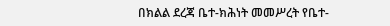በክልል ደረጃ ቤተ-ክሕነት መመሥረት የቤተ-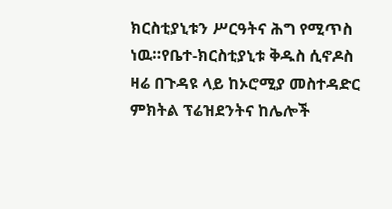ክርስቲያኒቱን ሥርዓትና ሕግ የሚጥስ ነዉ።የቤተ-ክርስቲያኒቱ ቅዱስ ሲኖዶስ ዛሬ በጉዳዩ ላይ ከኦሮሚያ መስተዳድር ምክትል ፕሬዝደንትና ከሌሎች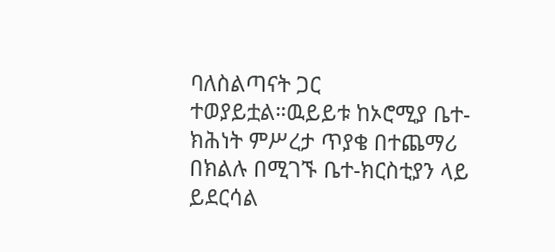ባለስልጣናት ጋር ተወያይቷል።ዉይይቱ ከኦሮሚያ ቤተ-ክሕነት ምሥረታ ጥያቄ በተጨማሪ በክልሉ በሚገኙ ቤተ-ክርስቲያን ላይ ይደርሳል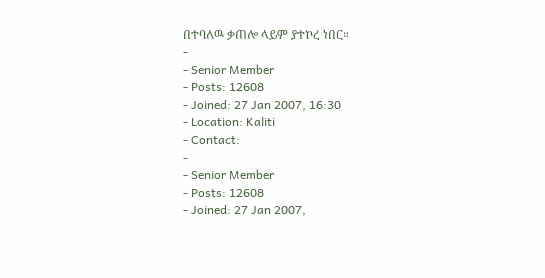በተባለዉ ቃጠሎ ላይም ያተኮረ ነበር።
-
- Senior Member
- Posts: 12608
- Joined: 27 Jan 2007, 16:30
- Location: Kaliti
- Contact:
-
- Senior Member
- Posts: 12608
- Joined: 27 Jan 2007,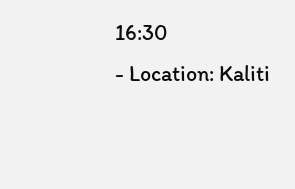16:30
- Location: Kaliti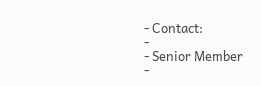- Contact:
-
- Senior Member
-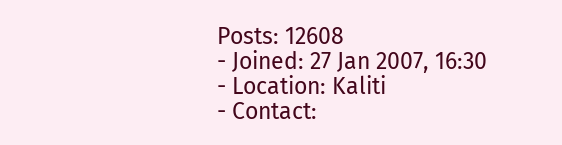Posts: 12608
- Joined: 27 Jan 2007, 16:30
- Location: Kaliti
- Contact: